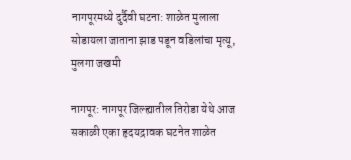नागपूरमध्ये दुर्दैवी घटना: शाळेत मुलाला सोडायला जाताना झाड पडून वडिलांचा मृत्यू, मुलगा जखमी

नागपूर: नागपूर जिल्ह्यातील तिरोडा येथे आज सकाळी एका हृदयद्रावक घटनेत शाळेत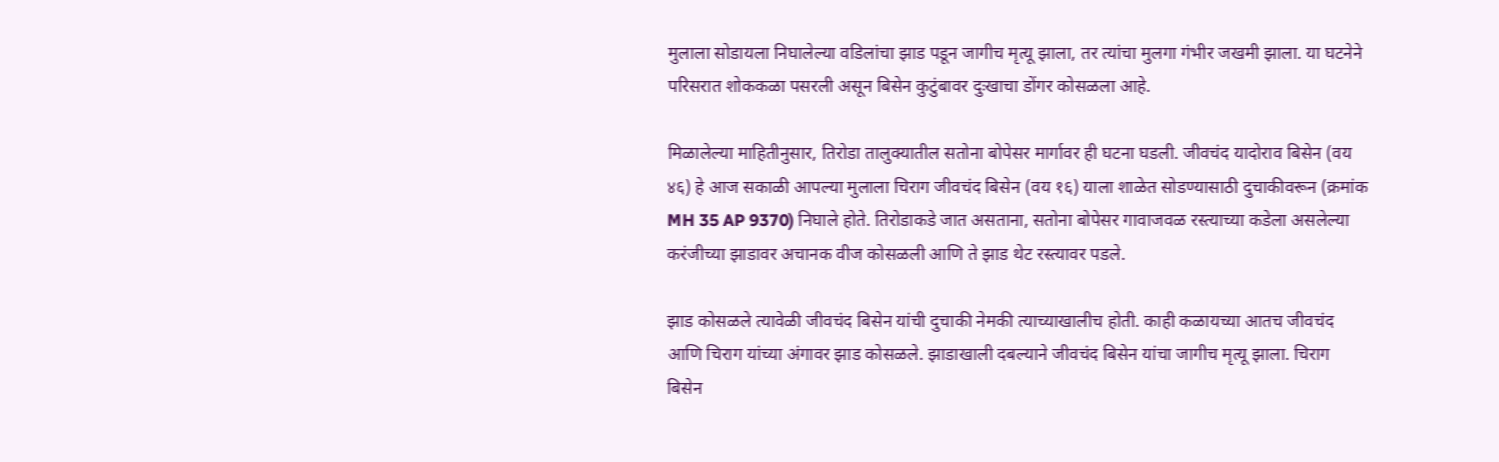मुलाला सोडायला निघालेल्या वडिलांचा झाड पडून जागीच मृत्यू झाला, तर त्यांचा मुलगा गंभीर जखमी झाला. या घटनेने परिसरात शोककळा पसरली असून बिसेन कुटुंबावर दुःखाचा डोंगर कोसळला आहे.

मिळालेल्या माहितीनुसार, तिरोडा तालुक्यातील सतोना बोपेसर मार्गावर ही घटना घडली. जीवचंद यादोराव बिसेन (वय ४६) हे आज सकाळी आपल्या मुलाला चिराग जीवचंद बिसेन (वय १६) याला शाळेत सोडण्यासाठी दुचाकीवरून (क्रमांक MH 35 AP 9370) निघाले होते. तिरोडाकडे जात असताना, सतोना बोपेसर गावाजवळ रस्त्याच्या कडेला असलेल्या करंजीच्या झाडावर अचानक वीज कोसळली आणि ते झाड थेट रस्त्यावर पडले.

झाड कोसळले त्यावेळी जीवचंद बिसेन यांची दुचाकी नेमकी त्याच्याखालीच होती. काही कळायच्या आतच जीवचंद आणि चिराग यांच्या अंगावर झाड कोसळले. झाडाखाली दबल्याने जीवचंद बिसेन यांचा जागीच मृत्यू झाला. चिराग बिसेन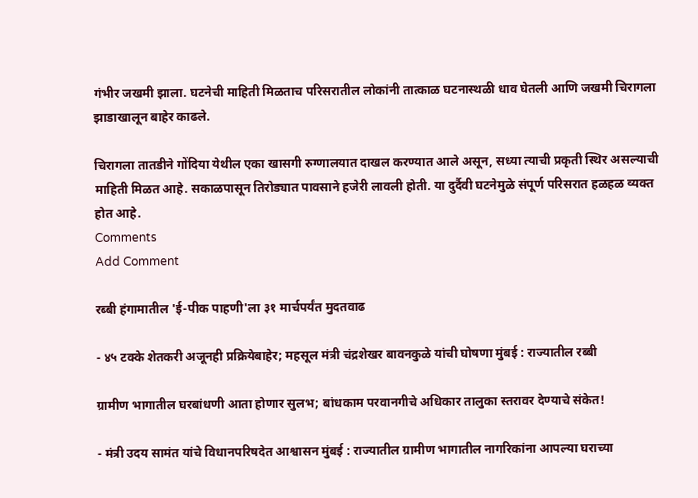गंभीर जखमी झाला. घटनेची माहिती मिळताच परिसरातील लोकांनी तात्काळ घटनास्थळी धाव घेतली आणि जखमी चिरागला झाडाखालून बाहेर काढले.

चिरागला तातडीने गोंदिया येथील एका खासगी रुग्णालयात दाखल करण्यात आले असून, सध्या त्याची प्रकृती स्थिर असल्याची माहिती मिळत आहे. सकाळपासून तिरोड्यात पावसाने हजेरी लावली होती. या दुर्दैवी घटनेमुळे संपूर्ण परिसरात हळहळ व्यक्त होत आहे.
Comments
Add Comment

रब्बी हंगामातील 'ई-पीक पाहणी'ला ३१ मार्चपर्यंत मुदतवाढ

- ४५ टक्के शेतकरी अजूनही प्रक्रियेबाहेर; महसूल मंत्री चंद्रशेखर बावनकुळे यांची घोषणा मुंबई : राज्यातील रब्बी

ग्रामीण भागातील घरबांधणी आता होणार सुलभ; बांधकाम परवानगीचे अधिकार तालुका स्तरावर देण्याचे संकेत!

- मंत्री उदय सामंत यांचे विधानपरिषदेत आश्वासन मुंबई : राज्यातील ग्रामीण भागातील नागरिकांना आपल्या घराच्या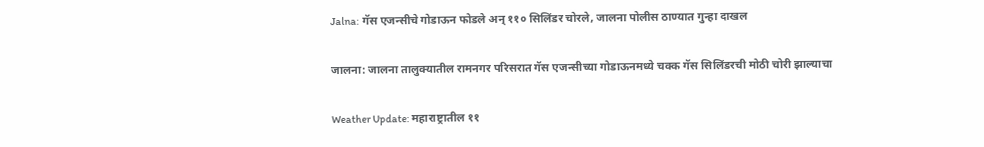Jalna: गॅस एजन्सीचे गोडाऊन फोडले अन् ११० सिलिंडर चोरले, जालना पोलीस ठाण्यात गुन्हा दाखल

जालना: जालना तालुक्यातील रामनगर परिसरात गॅस एजन्सीच्या गोडाऊनमध्ये चक्क गॅस सिलिंडरची मोठी चोरी झाल्याचा

Weather Update: महाराष्ट्रातील ११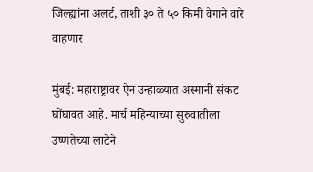जिल्ह्यांना अलर्ट, ताशी ३० ते ५० किमी वेगाने वारे वाहणार

मुंबई: महाराष्ट्रावर ऐन उन्हाळ्यात अस्मानी संकट घोंघावत आहे. मार्च महिन्याच्या सुरुवातीला उष्णतेच्या लाटेने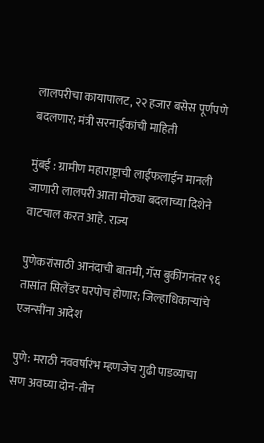लालपरीचा कायापालट, २२ हजार बसेस पूर्णपणे बदलणार; मंत्री सरनाईकांची माहिती

मुंबई : ग्रामीण महाराष्ट्राची लाईफलाईन मानली जाणारी लालपरी आता मोठ्या बदलाच्या दिशेने वाटचाल करत आहे. राज्य

पुणेकरांसाठी आनंदाची बातमी, गॅस बुकींगनंतर ९६ तासांत सिलेंडर घरपोच होणार; जिल्हाधिकाऱ्यांचे एजन्सींना आदेश

पुणे: मराठी नववर्षारंभ म्हणजेच गुढी पाडव्याचा सण अवघ्या दोन-तीन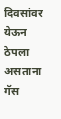दिवसांवर येऊन ठेपला असताना गॅस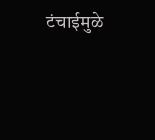टंचाईमुळे